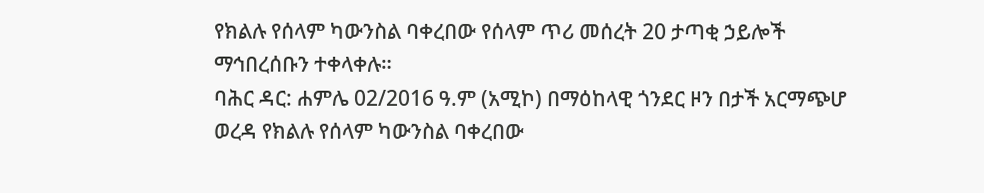የክልሉ የሰላም ካውንስል ባቀረበው የሰላም ጥሪ መሰረት 20 ታጣቂ ኃይሎች ማኅበረሰቡን ተቀላቀሉ።
ባሕር ዳር: ሐምሌ 02/2016 ዓ.ም (አሚኮ) በማዕከላዊ ጎንደር ዞን በታች አርማጭሆ ወረዳ የክልሉ የሰላም ካውንስል ባቀረበው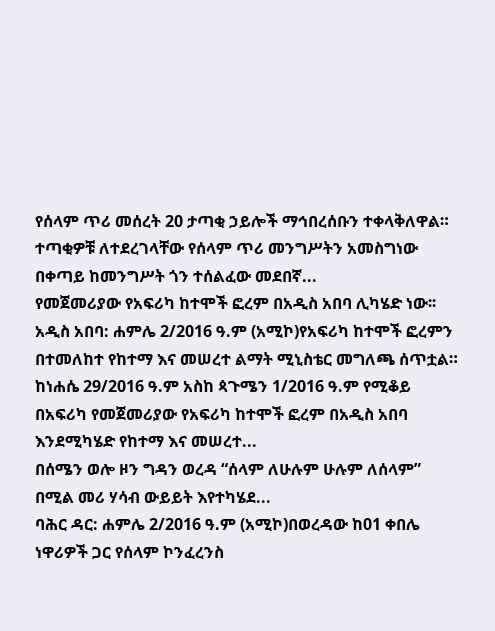የሰላም ጥሪ መሰረት 20 ታጣቂ ኃይሎች ማኅበረሰቡን ተቀላቅለዋል።
ተጣቂዎቹ ለተደረገላቸው የሰላም ጥሪ መንግሥትን አመስግነው በቀጣይ ከመንግሥት ጎን ተሰልፈው መደበኛ...
የመጀመሪያው የአፍሪካ ከተሞች ፎረም በአዲስ አበባ ሊካሄድ ነው፡፡
አዲስ አበባ: ሐምሌ 2/2016 ዓ.ም (አሚኮ)የአፍሪካ ከተሞች ፎረምን በተመለከተ የከተማ እና መሠረተ ልማት ሚኒስቴር መግለጫ ሰጥቷል።
ከነሐሴ 29/2016 ዓ.ም አስከ ጳጉሜን 1/2016 ዓ.ም የሚቆይ በአፍሪካ የመጀመሪያው የአፍሪካ ከተሞች ፎረም በአዲስ አበባ እንደሚካሄድ የከተማ እና መሠረተ...
በሰሜን ወሎ ዞን ግዳን ወረዳ “ሰላም ለሁሉም ሁሉም ለሰላም” በሚል መሪ ሃሳብ ውይይት እየተካሄደ...
ባሕር ዳር: ሐምሌ 2/2016 ዓ.ም (አሚኮ)በወረዳው ከ01 ቀበሌ ነዋሪዎች ጋር የሰላም ኮንፈረንስ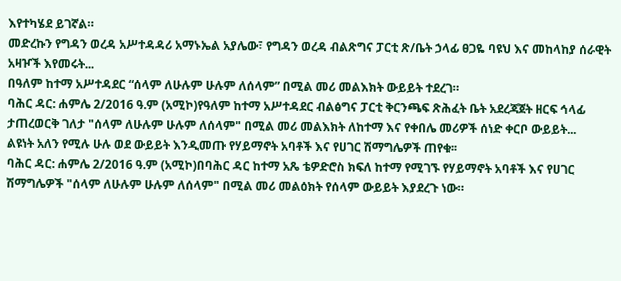እየተካሄደ ይገኛል።
መድረኩን የግዳን ወረዳ አሥተዳዳሪ አማኑኤል አያሌው፣ የግዳን ወረዳ ብልጽግና ፓርቲ ጽ/ቤት ኃላፊ ፀጋዬ ባዩህ እና መከላከያ ሰራዊት አዛዦች እየመሩት...
በዓለም ከተማ አሥተዳደር “ሰላም ለሁሉም ሁሉም ለሰላም” በሚል መሪ መልእክት ውይይት ተደረገ።
ባሕር ዳር: ሐምሌ 2/2016 ዓ.ም (አሚኮ)የዓለም ከተማ አሥተዳደር ብልፅግና ፓርቲ ቅርንጫፍ ጽሕፈት ቤት አደረጃጀት ዘርፍ ኅላፊ ታጠረወርቅ ገለታ "ሰላም ለሁሉም ሁሉም ለሰላም" በሚል መሪ መልእክት ለከተማ እና የቀበሌ መሪዎች ሰነድ ቀርቦ ውይይት...
ልዩነት አለን የሚሉ ሁሉ ወደ ውይይት እንዲመጡ የሃይማኖት አባቶች እና የሀገር ሽማግሌዎች ጠየቁ፡፡
ባሕር ዳር: ሐምሌ 2/2016 ዓ.ም (አሚኮ)በባሕር ዳር ከተማ አጼ ቴዎድሮስ ክፍለ ከተማ የሚገኙ የሃይማኖት አባቶች እና የሀገር ሽማግሌዎች "ሰላም ለሁሉም ሁሉም ለሰላም" በሚል መሪ መልዕክት የሰላም ውይይት እያደረጉ ነው።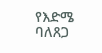የእድሜ ባለጸጋ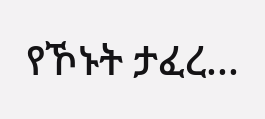የኾኑት ታፈረ...